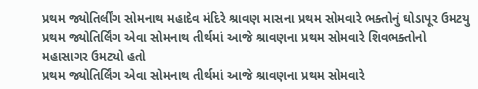પ્રથમ જ્યોતિર્લીંગ સોમનાથ મહાદેવ મંદિરે શ્રાવણ માસના પ્રથમ સોમવારે ભક્તોનું ઘોડાપૂર ઉમટયુ
પ્રથમ જ્યોતિર્લિંગ એવા સોમનાથ તીર્થમાં આજે શ્રાવણના પ્રથમ સોમવારે શિવભક્તોનો મહાસાગર ઉમટ્યો હતો
પ્રથમ જ્યોતિર્લિંગ એવા સોમનાથ તીર્થમાં આજે શ્રાવણના પ્રથમ સોમવારે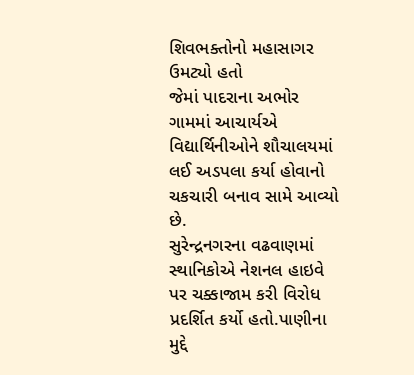શિવભક્તોનો મહાસાગર ઉમટ્યો હતો
જેમાં પાદરાના અભોર ગામમાં આચાર્યએ વિદ્યાર્થિનીઓને શૌચાલયમાં લઈ અડપલા કર્યા હોવાનો ચકચારી બનાવ સામે આવ્યો છે.
સુરેન્દ્રનગરના વઢવાણમાં સ્થાનિકોએ નેશનલ હાઇવે પર ચક્કાજામ કરી વિરોધ પ્રદર્શિત કર્યો હતો.પાણીના મુદ્દે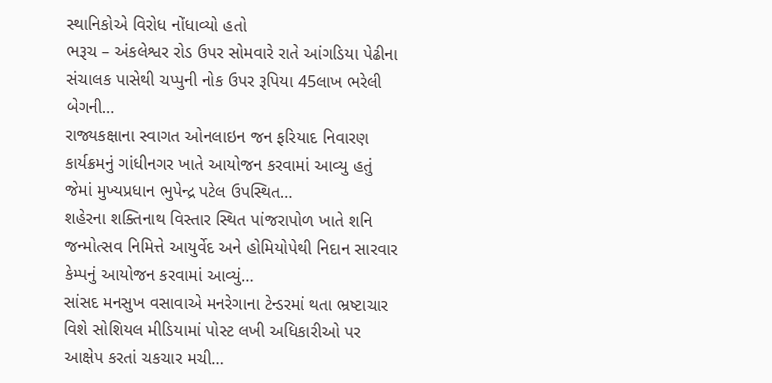સ્થાનિકોએ વિરોધ નોંધાવ્યો હતો
ભરૂચ – અંકલેશ્વર રોડ ઉપર સોમવારે રાતે આંગડિયા પેઢીના સંચાલક પાસેથી ચપ્પુની નોક ઉપર રૂપિયા 45લાખ ભરેલી બેગની…
રાજ્યકક્ષાના સ્વાગત ઓનલાઇન જન ફરિયાદ નિવારણ કાર્યક્રમનું ગાંધીનગર ખાતે આયોજન કરવામાં આવ્યુ હતું જેમાં મુખ્યપ્રધાન ભુપેન્દ્ર પટેલ ઉપસ્થિત…
શહેરના શક્તિનાથ વિસ્તાર સ્થિત પાંજરાપોળ ખાતે શનિ જન્મોત્સવ નિમિત્તે આયુર્વેદ અને હોમિયોપેથી નિદાન સારવાર કેમ્પનું આયોજન કરવામાં આવ્યું…
સાંસદ મનસુખ વસાવાએ મનરેગાના ટેન્ડરમાં થતા ભ્રષ્ટાચાર વિશે સોશિયલ મીડિયામાં પોસ્ટ લખી અધિકારીઓ પર આક્ષેપ કરતાં ચકચાર મચી…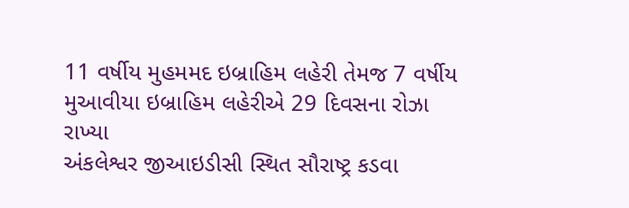11 વર્ષીય મુહમમદ ઇબ્રાહિમ લહેરી તેમજ 7 વર્ષીય મુઆવીયા ઇબ્રાહિમ લહેરીએ 29 દિવસના રોઝા રાખ્યા
અંકલેશ્વર જીઆઇડીસી સ્થિત સૌરાષ્ટ્ર કડવા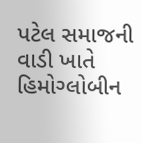પટેલ સમાજની વાડી ખાતે હિમોગ્લોબીન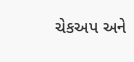ચેકઅપ અને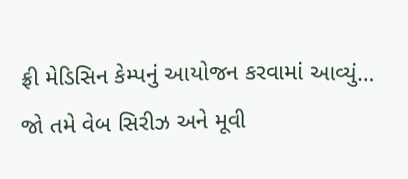ફ્રી મેડિસિન કેમ્પનું આયોજન કરવામાં આવ્યું…
જો તમે વેબ સિરીઝ અને મૂવી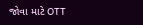જોવા માટે OTT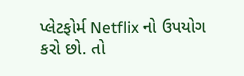પ્લેટફોર્મ Netflix નો ઉપયોગ કરો છો. તો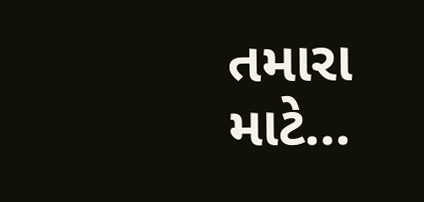તમારા માટે…